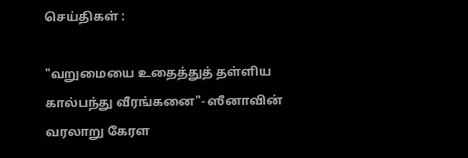செய்திகள் :

"வறுமையை உதைத்துத் தள்ளிய கால்பந்து வீரங்கனை"- ஸீனாவின் வரலாறு கேரள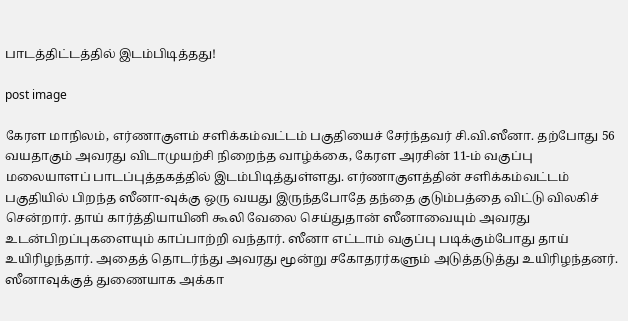பாடத்திட்டத்தில் இடம்பிடித்தது!

post image

கேரள மாநிலம், எர்ணாகுளம் சளிக்கம்வட்டம் பகுதியைச் சேர்ந்தவர் சி.வி.ஸீனா. தற்போது 56 வயதாகும் அவரது விடாமுயற்சி நிறைந்த வாழ்க்கை, கேரள அரசின் 11-ம் வகுப்பு மலையாளப் பாடப்புத்தகத்தில் இடம்பிடித்துள்ளது. எர்ணாகுளத்தின் சளிக்கம்வட்டம் பகுதியில் பிறந்த ஸீனா-வுக்கு ஒரு வயது இருந்தபோதே தந்தை குடும்பத்தை விட்டு விலகிச் சென்றார். தாய் கார்த்தியாயினி கூலி வேலை செய்துதான் ஸீனாவையும் அவரது உடன்பிறப்புகளையும் காப்பாற்றி வந்தார். ஸீனா எட்டாம் வகுப்பு படிக்கும்போது தாய் உயிரிழந்தார். அதைத் தொடர்ந்து அவரது மூன்று சகோதரர்களும் அடுத்தடுத்து உயிரிழந்தனர். ஸீனாவுக்குத் துணையாக அக்கா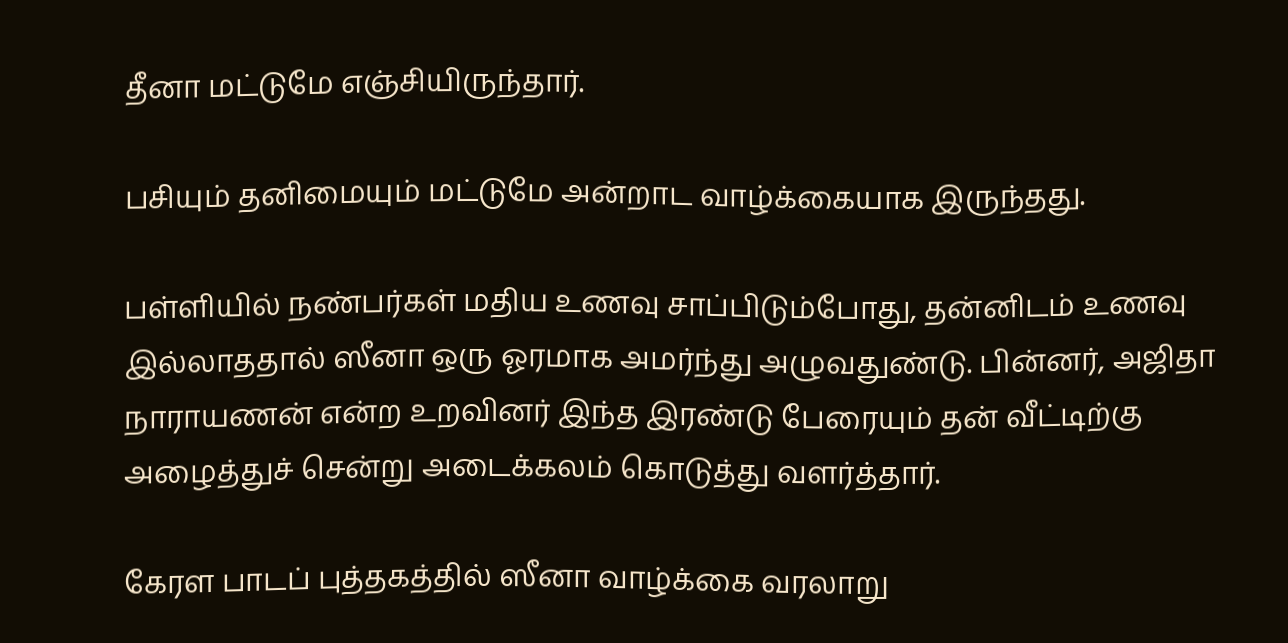தீனா மட்டுமே எஞ்சியிருந்தார்.

பசியும் தனிமையும் மட்டுமே அன்றாட வாழ்க்கையாக இருந்தது.

பள்ளியில் நண்பர்கள் மதிய உணவு சாப்பிடும்போது, தன்னிடம் உணவு இல்லாததால் ஸீனா ஒரு ஓரமாக அமர்ந்து அழுவதுண்டு. பின்னர், அஜிதா நாராயணன் என்ற உறவினர் இந்த இரண்டு பேரையும் தன் வீட்டிற்கு அழைத்துச் சென்று அடைக்கலம் கொடுத்து வளர்த்தார்.

கேரள பாடப் புத்தகத்தில் ஸீனா வாழ்க்கை வரலாறு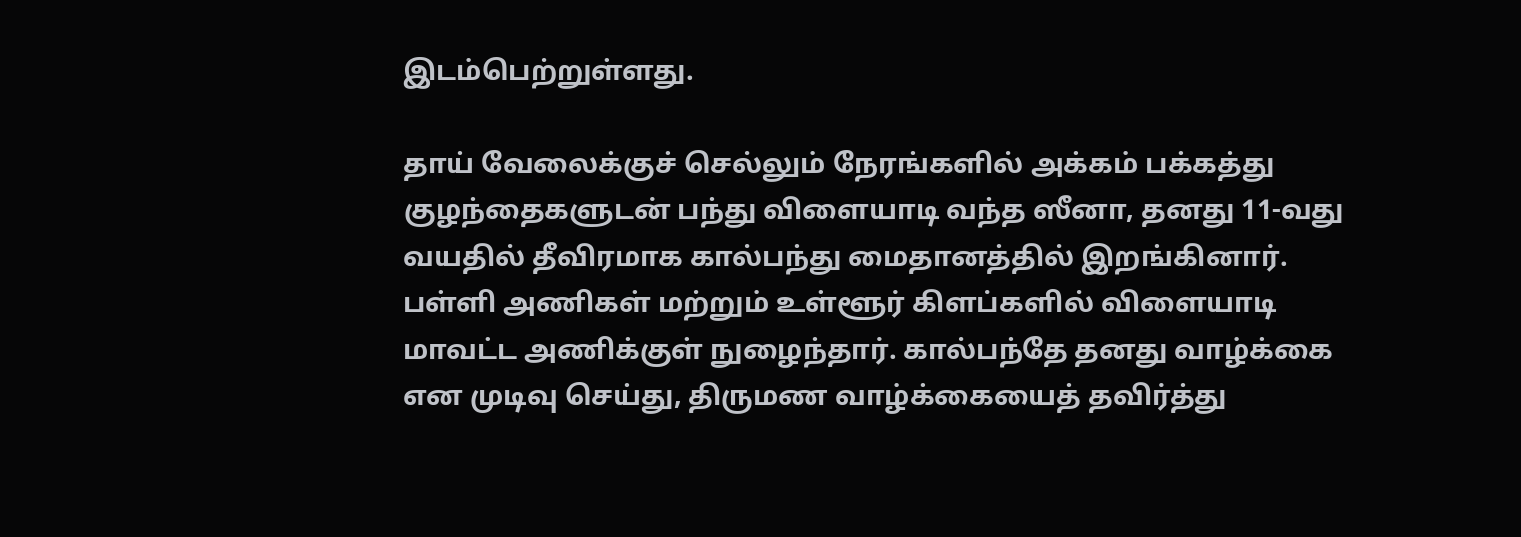இடம்பெற்றுள்ளது.

தாய் வேலைக்குச் செல்லும் நேரங்களில் அக்கம் பக்கத்து குழந்தைகளுடன் பந்து விளையாடி வந்த ஸீனா, தனது 11-வது வயதில் தீவிரமாக கால்பந்து மைதானத்தில் இறங்கினார். பள்ளி அணிகள் மற்றும் உள்ளூர் கிளப்களில் விளையாடி மாவட்ட அணிக்குள் நுழைந்தார். கால்பந்தே தனது வாழ்க்கை என முடிவு செய்து, திருமண வாழ்க்கையைத் தவிர்த்து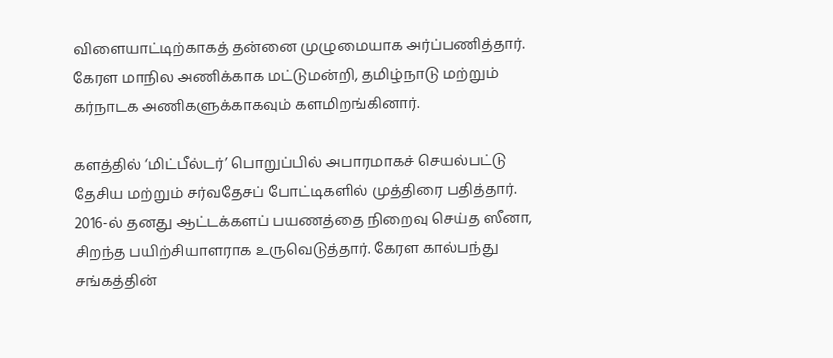விளையாட்டிற்காகத் தன்னை முழுமையாக அர்ப்பணித்தார். கேரள மாநில அணிக்காக மட்டுமன்றி, தமிழ்நாடு மற்றும் கர்நாடக அணிகளுக்காகவும் களமிறங்கினார்.

களத்தில் ‘மிட்பீல்டர்’ பொறுப்பில் அபாரமாகச் செயல்பட்டு தேசிய மற்றும் சர்வதேசப் போட்டிகளில் முத்திரை பதித்தார். 2016-ல் தனது ஆட்டக்களப் பயணத்தை நிறைவு செய்த ஸீனா, சிறந்த பயிற்சியாளராக உருவெடுத்தார். கேரள கால்பந்து சங்கத்தின்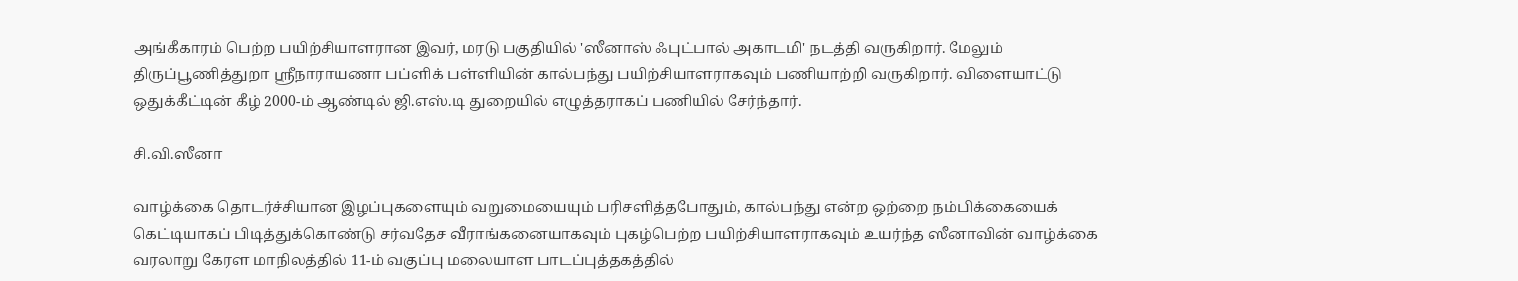அங்கீகாரம் பெற்ற பயிற்சியாளரான இவர், மரடு பகுதியில் 'ஸீனாஸ் ஃபுட்பால் அகாடமி' நடத்தி வருகிறார். மேலும் திருப்பூணித்துறா ஸ்ரீநாராயணா பப்ளிக் பள்ளியின் கால்பந்து பயிற்சியாளராகவும் பணியாற்றி வருகிறார். விளையாட்டு ஒதுக்கீட்டின் கீழ் 2000-ம் ஆண்டில் ஜி.எஸ்.டி துறையில் எழுத்தராகப் பணியில் சேர்ந்தார்.

சி.வி.ஸீனா

வாழ்க்கை தொடர்ச்சியான இழப்புகளையும் வறுமையையும் பரிசளித்தபோதும், கால்பந்து என்ற ஒற்றை நம்பிக்கையைக் கெட்டியாகப் பிடித்துக்கொண்டு சர்வதேச வீராங்கனையாகவும் புகழ்பெற்ற பயிற்சியாளராகவும் உயர்ந்த ஸீனாவின் வாழ்க்கை வரலாறு கேரள மாநிலத்தில் 11-ம் வகுப்பு மலையாள பாடப்புத்தகத்தில்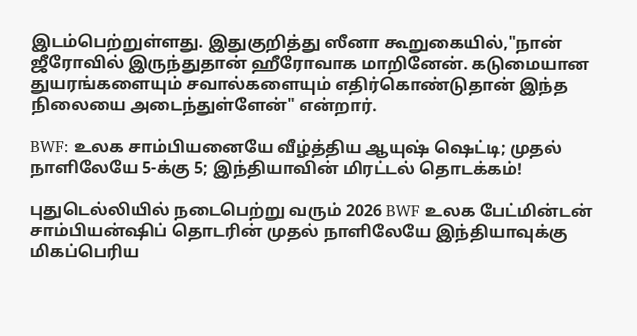இடம்பெற்றுள்ளது. இதுகுறித்து ஸீனா கூறுகையில்,"நான் ஜீரோவில் இருந்துதான் ஹீரோவாக மாறினேன். கடுமையான துயரங்களையும் சவால்களையும் எதிர்கொண்டுதான் இந்த நிலையை அடைந்துள்ளேன்" என்றார்.

BWF: உலக சாம்பியனையே வீழ்த்திய ஆயுஷ் ஷெட்டி; முதல் நாளிலேயே 5-க்கு 5; இந்தியாவின் மிரட்டல் தொடக்கம்!

புதுடெல்லியில் நடைபெற்று வரும் 2026 BWF உலக பேட்மின்டன் சாம்பியன்ஷிப் தொடரின் முதல் நாளிலேயே இந்தியாவுக்கு மிகப்பெரிய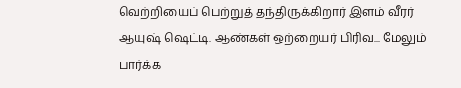வெற்றியைப் பெற்றுத் தந்திருக்கிறார் இளம் வீரர் ஆயுஷ் ஷெட்டி. ஆண்கள் ஒற்றையர் பிரிவ... மேலும் பார்க்க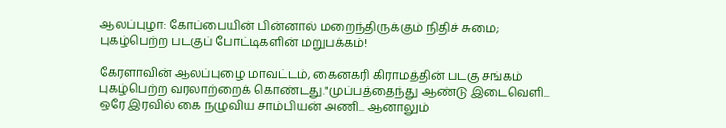ஆலப்புழா: கோப்பையின் பின்னால் மறைந்திருக்கும் நிதிச் சுமை; புகழ்பெற்ற படகுப் போட்டிகளின் மறுபக்கம்!

கேரளாவின் ஆலப்புழை மாவட்டம், கைனகரி கிராமத்தின் படகு சங்கம் புகழ்பெற்ற வரலாற்றைக் கொண்டது."முப்பத்தைந்து ஆண்டு இடைவெளி... ஒரே இரவில் கை நழுவிய சாம்பியன் அணி... ஆனாலும்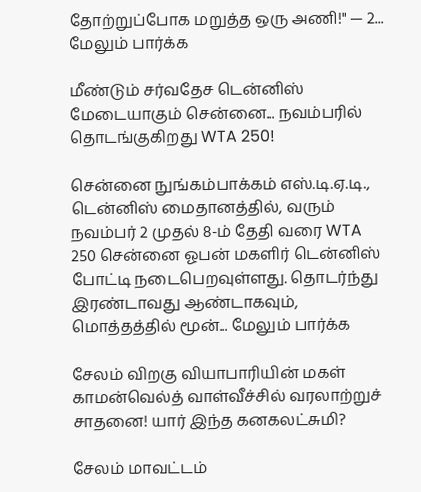தோற்றுப்போக மறுத்த ஒரு அணி!" — 2... மேலும் பார்க்க

மீண்டும் சர்வதேச டென்னிஸ் மேடையாகும் சென்னை... நவம்பரில் தொடங்குகிறது WTA 250!

சென்னை நுங்கம்பாக்கம் எஸ்.டி.ஏ.டி., டென்னிஸ் மைதானத்தில், வரும் நவம்பர் 2 முதல் 8-ம் தேதி வரை WTA 250 சென்னை ஓபன் மகளிர் டென்னிஸ் போட்டி நடைபெறவுள்ளது. தொடர்ந்து இரண்டாவது ஆண்டாகவும், மொத்தத்தில் மூன்... மேலும் பார்க்க

சேலம் விறகு வியாபாரியின் மகள் காமன்வெல்த் வாள்வீச்சில் வரலாற்றுச் சாதனை! யார் இந்த கனகலட்சுமி?

சேலம் மாவட்டம்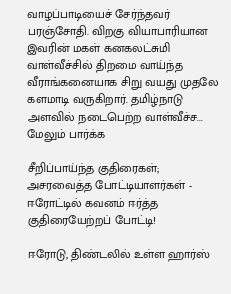வாழப்பாடியைச் சேர்ந்தவர் பரஞ்சோதி. விறகு வியாபாரியான இவரின் மகள் கனகலட்சுமி வாள்வீச்சில் திறமை வாய்ந்த வீராங்கனையாக சிறு வயது முதலே களமாடி வருகிறார். தமிழ்நாடு அளவில் நடைபெற்ற வாள்வீச்ச... மேலும் பார்க்க

சீறிப்பாய்ந்த குதிரைகள்; அசரவைத்த போட்டியாளர்கள் - ஈரோட்டில் கவனம் ஈர்த்த குதிரையேற்றப் போட்டி!

ஈரோடு, திண்டலில் உள்ள ஹார்ஸ்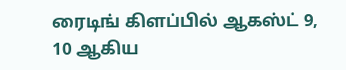ரைடிங் கிளப்பில் ஆகஸ்ட் 9, 10 ஆகிய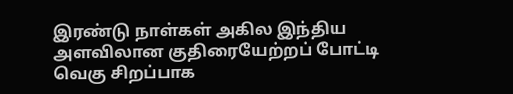இரண்டு நாள்கள் அகில இந்திய அளவிலான குதிரையேற்றப் போட்டி வெகு சிறப்பாக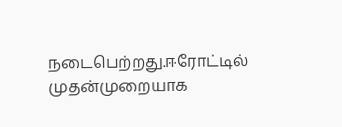நடைபெற்றது.ஈரோட்டில் முதன்முறையாக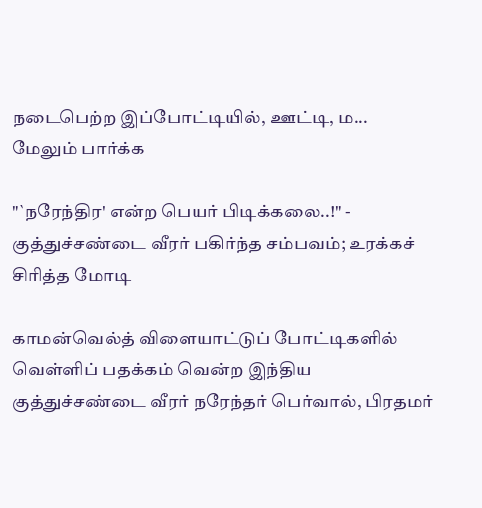நடைபெற்ற இப்போட்டியில், ஊட்டி, ம... மேலும் பார்க்க

"`நரேந்திர' என்ற பெயர் பிடிக்கலை..!" - குத்துச்சண்டை வீரர் பகிர்ந்த சம்பவம்; உரக்கச் சிரித்த மோடி

காமன்வெல்த் விளையாட்டுப் போட்டிகளில் வெள்ளிப் பதக்கம் வென்ற இந்திய குத்துச்சண்டை வீரர் நரேந்தர் பெர்வால், பிரதமர்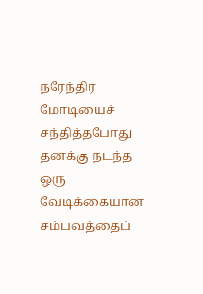நரேந்திர மோடியைச் சந்தித்தபோது தனக்கு நடந்த ஒரு வேடிக்கையான சம்பவத்தைப்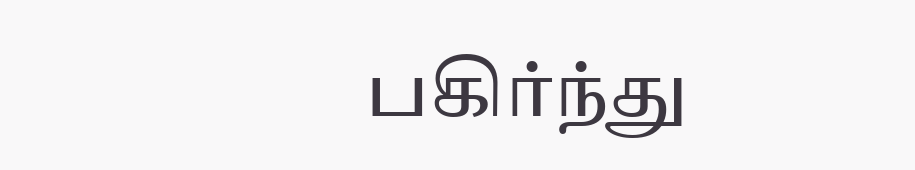பகிர்ந்து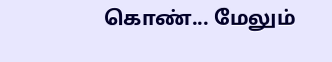கொண்... மேலும்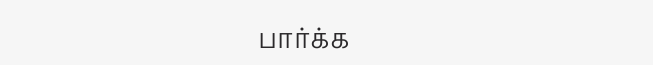பார்க்க